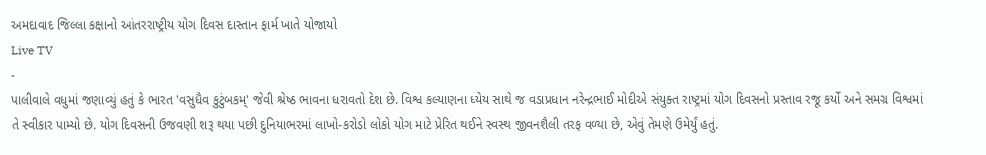અમદાવાદ જિલ્લા કક્ષાનો આંતરરાષ્ટ્રીય યોગ દિવસ દાસ્તાન ફાર્મ ખાતે યોજાયો
Live TV
-
પાલીવાલે વધુમાં જણાવ્યું હતું કે ભારત 'વસુધૈવ કુટુંબકમ્' જેવી શ્રેષ્ઠ ભાવના ધરાવતો દેશ છે. વિશ્વ કલ્યાણના ધ્યેય સાથે જ વડાપ્રધાન નરેન્દ્રભાઈ મોદીએ સંયુક્ત રાષ્ટ્રમાં યોગ દિવસનો પ્રસ્તાવ રજૂ કર્યો અને સમગ્ર વિશ્વમાં તે સ્વીકાર પામ્યો છે. યોગ દિવસની ઉજવણી શરૂ થયા પછી દુનિયાભરમાં લાખો-કરોડો લોકો યોગ માટે પ્રેરિત થઈને સ્વસ્થ જીવનશૈલી તરફ વળ્યા છે, એવું તેમણે ઉમેર્યું હતું.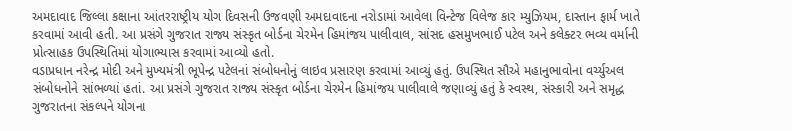અમદાવાદ જિલ્લા કક્ષાના આંતરરાષ્ટ્રીય યોગ દિવસની ઉજવણી અમદાવાદના નરોડામાં આવેલા વિન્ટેજ વિલેજ કાર મ્યુઝિયમ, દાસ્તાન ફાર્મ ખાતે કરવામાં આવી હતી. આ પ્રસંગે ગુજરાત રાજ્ય સંસ્કૃત બોર્ડના ચેરમેન હિમાંજય પાલીવાલ, સાંસદ હસમુખભાઈ પટેલ અને કલેક્ટર ભવ્ય વર્માની પ્રોત્સાહક ઉપસ્થિતિમાં યોગાભ્યાસ કરવામાં આવ્યો હતો.
વડાપ્રધાન નરેન્દ્ર મોદી અને મુખ્યમંત્રી ભૂપેન્દ્ર પટેલનાં સંબોધનોનું લાઇવ પ્રસારણ કરવામાં આવ્યું હતું. ઉપસ્થિત સૌએ મહાનુભાવોના વર્ચ્યુઅલ સંબોધનોને સાંભળ્યાં હતાં. આ પ્રસંગે ગુજરાત રાજ્ય સંસ્કૃત બોર્ડના ચેરમેન હિમાંજય પાલીવાલે જણાવ્યું હતું કે સ્વસ્થ, સંસ્કારી અને સમૃદ્ધ ગુજરાતના સંકલ્પને યોગના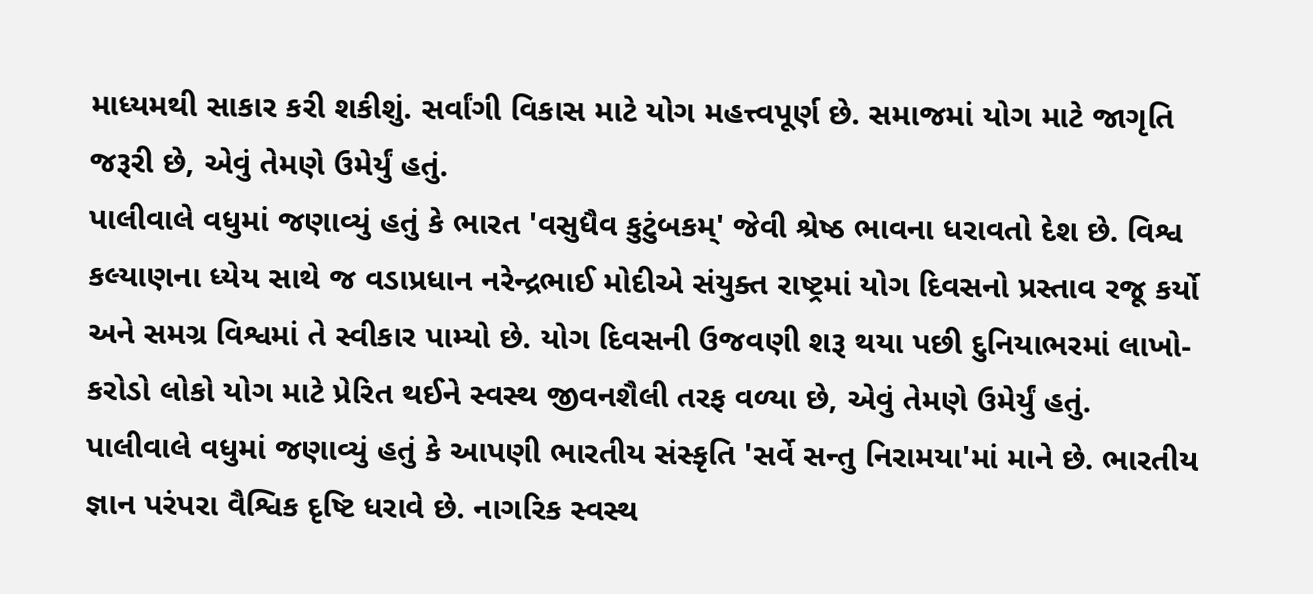માધ્યમથી સાકાર કરી શકીશું. સર્વાંગી વિકાસ માટે યોગ મહત્ત્વપૂર્ણ છે. સમાજમાં યોગ માટે જાગૃતિ જરૂરી છે, એવું તેમણે ઉમેર્યું હતું.
પાલીવાલે વધુમાં જણાવ્યું હતું કે ભારત 'વસુધૈવ કુટુંબકમ્' જેવી શ્રેષ્ઠ ભાવના ધરાવતો દેશ છે. વિશ્વ કલ્યાણના ધ્યેય સાથે જ વડાપ્રધાન નરેન્દ્રભાઈ મોદીએ સંયુક્ત રાષ્ટ્રમાં યોગ દિવસનો પ્રસ્તાવ રજૂ કર્યો અને સમગ્ર વિશ્વમાં તે સ્વીકાર પામ્યો છે. યોગ દિવસની ઉજવણી શરૂ થયા પછી દુનિયાભરમાં લાખો-કરોડો લોકો યોગ માટે પ્રેરિત થઈને સ્વસ્થ જીવનશૈલી તરફ વળ્યા છે, એવું તેમણે ઉમેર્યું હતું.
પાલીવાલે વધુમાં જણાવ્યું હતું કે આપણી ભારતીય સંસ્કૃતિ 'સર્વે સન્તુ નિરામયા'માં માને છે. ભારતીય જ્ઞાન પરંપરા વૈશ્વિક દૃષ્ટિ ધરાવે છે. નાગરિક સ્વસ્થ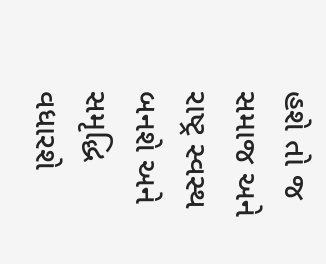હશે તો જ સમાજ અને રાષ્ટ્ર સ્વસ્થ બનશે અને સમૃદ્ધિ વધારશે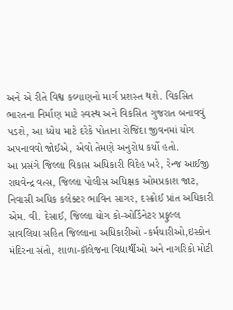અને એ રીતે વિશ્વ કલ્યાણનો માર્ગ પ્રશસ્ત થશે. વિકસિત ભારતના નિર્માણ માટે સ્વસ્થ અને વિકસિત ગુજરાત બનાવવું પડશે, આ ધ્યેય માટે દરેકે પોતાના રોજિંદા જીવનમાં યોગ અપનાવવો જોઈએ, એવો તેમણે અનુરોધ કર્યો હતો.
આ પ્રસંગે જિલ્લા વિકાસ અધિકારી વિદેહ ખરે, રેન્જ આઈજી રાઘવેન્દ્ર વત્સ, જિલ્લા પોલીસ અધિક્ષક ઓમપ્રકાશ જાટ, નિવાસી અધિક કલેક્ટર ભાવિન સાગર, દસ્ક્રોઈ પ્રાંત અધિકારી એમ. વી. દેસાઈ, જિલ્લા યોગ કો-ઓર્ડિનેટર પ્રફુલ્લ સાવલિયા સહિત જિલ્લાના અધિકારીઓ -કર્મચારીઓ,ઇસ્કોન મંદિરના સંતો, શાળા-કૉલેજના વિદ્યાર્થીઓ અને નાગરિકો મોટી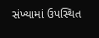સંખ્યામાં ઉપસ્થિત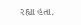રહ્યા હતા.